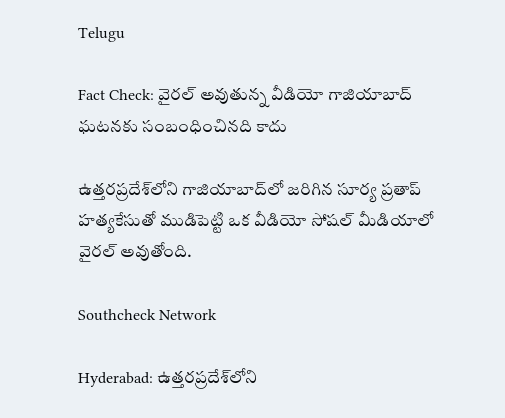Telugu

Fact Check: వైరల్ అవుతున్న వీడియో గాజియాబాద్ ఘటనకు సంబంధించినది కాదు

ఉత్తరప్రదేశ్‌లోని గాజియాబాద్‌లో జరిగిన సూర్య ప్రతాప్ హత్యకేసుతో ముడిపెట్టి ఒక వీడియో సోషల్ మీడియాలో వైరల్ అవుతోంది.

Southcheck Network

Hyderabad: ఉత్తరప్రదేశ్‌లోని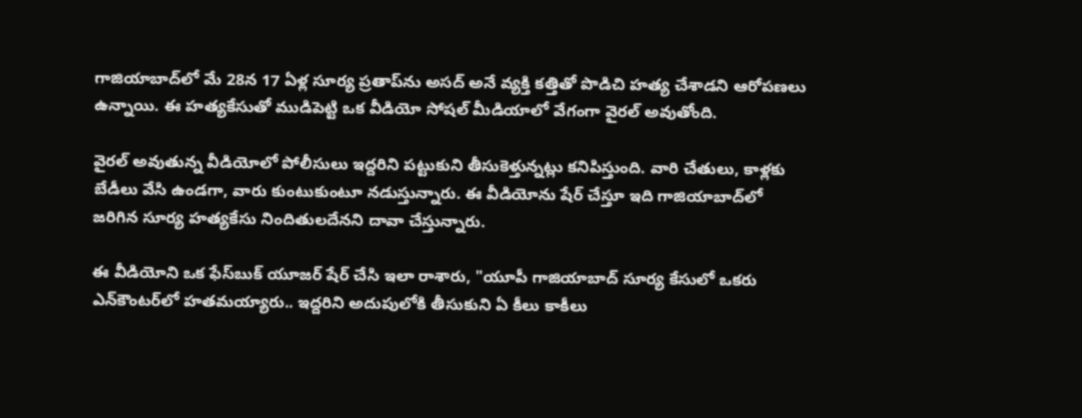గాజియాబాద్‌లో మే 28న 17 ఏళ్ల సూర్య ప్రతాప్‌ను అసద్ అనే వ్యక్తి కత్తితో పొడిచి హత్య చేశాడని ఆరోపణలు ఉన్నాయి. ఈ హత్యకేసుతో ముడిపెట్టి ఒక వీడియో సోషల్ మీడియాలో వేగంగా వైరల్ అవుతోంది.

వైరల్ అవుతున్న వీడియోలో పోలీసులు ఇద్దరిని పట్టుకుని తీసుకెళ్తున్నట్లు కనిపిస్తుంది. వారి చేతులు, కాళ్లకు బేడీలు వేసి ఉండగా, వారు కుంటుకుంటూ నడుస్తున్నారు. ఈ వీడియోను షేర్ చేస్తూ ఇది గాజియాబాద్‌లో జరిగిన సూర్య హత్యకేసు నిందితులదేనని దావా చేస్తున్నారు.

ఈ వీడియోని ఒక ఫేస్‌బుక్ యూజర్ షేర్ చేసి ఇలా రాశారు, "యూపీ గాజియాబాద్‌ సూర్య కేసులో ఒకరు ఎన్‌కౌంటర్‌లో హతమయ్యారు.. ఇద్దరిని అదుపులోకి తీసుకుని ఏ కీలు కాకీలు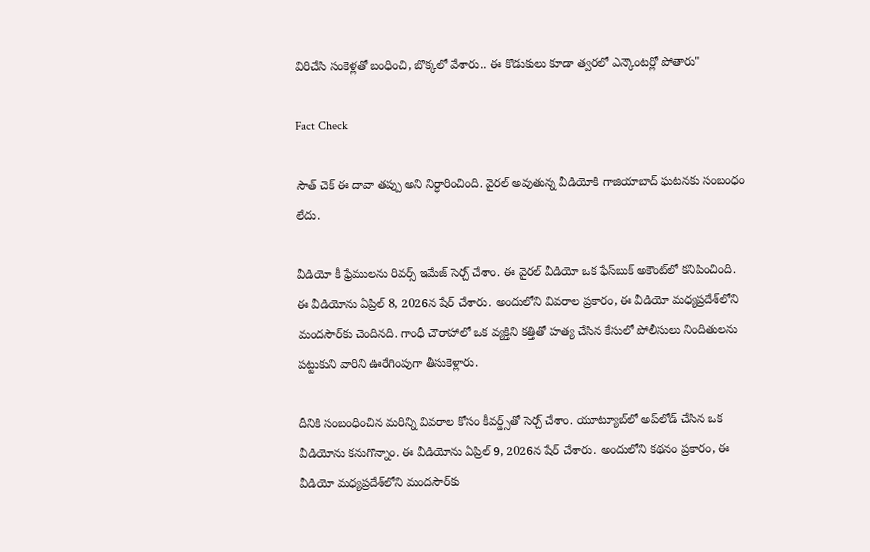విరిచేసి సంకెళ్లతో బంధించి, బొక్కలో వేశారు.. ఈ కొడుకులు కూడా త్వరలో ఎన్కౌంటర్లో పోతారు"

Fact Check

సౌత్ చెక్ ఈ దావా తప్పు అని నిర్ధారించింది. వైరల్ అవుతున్న వీడియోకి గాజియాబాద్ ఘటనకు సంబంధం లేదు.

వీడియో కీ ఫ్రేములను రివర్స్ ఇమేజ్ సెర్చ్ చేశాం. ఈ వైరల్ వీడియో ఒక ఫేస్‌బుక్ అకౌంట్‌లో కనిపించింది. ఈ వీడియోను ఏప్రిల్ 8, 2026న షేర్ చేశారు. అందులోని వివరాల ప్రకారం, ఈ వీడియో మధ్యప్రదేశ్‌లోని మందసౌర్‌కు చెందినది. గాంధీ చౌరాహాలో ఒక వ్యక్తిని కత్తితో హత్య చేసిన కేసులో పోలీసులు నిందితులను పట్టుకుని వారిని ఊరేగింపుగా తీసుకెళ్లారు.

దీనికి సంబంధించిన మరిన్ని వివరాల కోసం కీవర్డ్స్‌తో సెర్చ్ చేశాం. యూట్యూబ్‌లో అప్‌లోడ్ చేసిన ఒక వీడియోను కనుగొన్నాం. ఈ వీడియోను ఏప్రిల్ 9, 2026న షేర్ చేశారు. అందులోని కథనం ప్రకారం, ఈ వీడియో మధ్యప్రదేశ్‌లోని మందసౌర్‌కు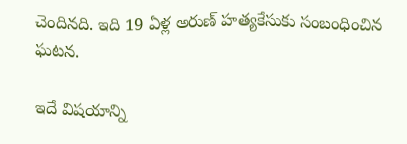చెందినది. ఇది 19 ఏళ్ల అరుణ్ హత్యకేసుకు సంబంధించిన ఘటన.

ఇదే విషయాన్ని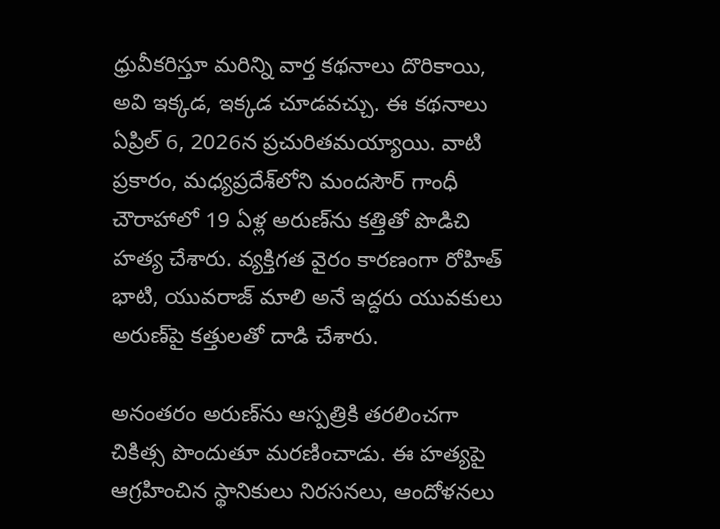ధ్రువీకరిస్తూ మరిన్ని వార్త కథనాలు దొరికాయి, అవి ఇక్కడ, ఇక్కడ చూడవచ్చు. ఈ కథనాలు ఏప్రిల్ 6, 2026న ప్రచురితమయ్యాయి. వాటి ప్రకారం, మధ్యప్రదేశ్‌లోని మందసౌర్ గాంధీ చౌరాహాలో 19 ఏళ్ల అరుణ్‌ను కత్తితో పొడిచి హత్య చేశారు. వ్యక్తిగత వైరం కారణంగా రోహిత్ భాటి, యువరాజ్ మాలి అనే ఇద్దరు యువకులు అరుణ్‌పై కత్తులతో దాడి చేశారు.

అనంతరం అరుణ్‌ను ఆస్పత్రికి తరలించగా చికిత్స పొందుతూ మరణించాడు. ఈ హత్యపై ఆగ్రహించిన స్థానికులు నిరసనలు, ఆందోళనలు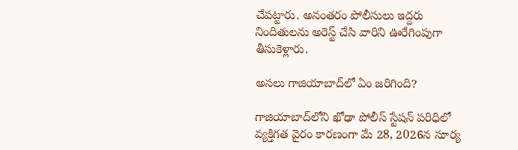చేపట్టారు. అనంతరం పోలీసులు ఇద్దరు నిందితులను అరెస్ట్ చేసి వారిని ఊరేగింపుగా తీసుకెళ్లారు.

అసలు గాజియాబాద్‌లో ఏం జరిగింది?

గాజియాబాద్‌లోని ఖోఢా పోలీస్ స్టేషన్ పరిధిలో వ్యక్తిగత వైరం కారణంగా మే 28, 2026న సూర్య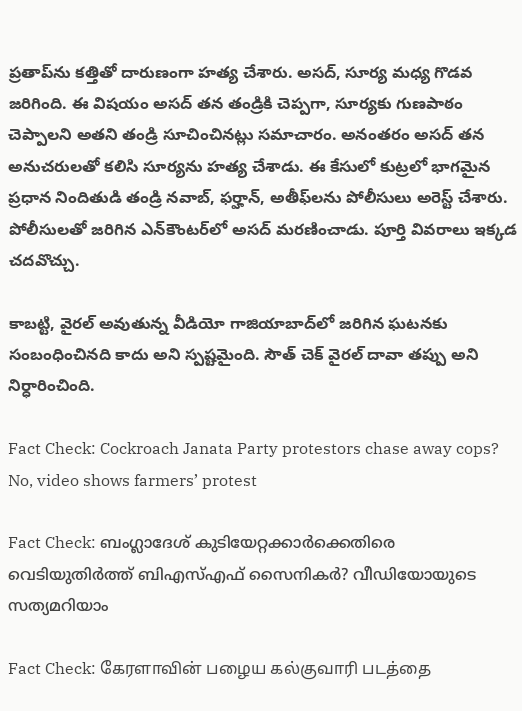ప్రతాప్‌ను కత్తితో దారుణంగా హత్య చేశారు. అసద్, సూర్య మధ్య గొడవ జరిగింది. ఈ విషయం అసద్ తన తండ్రికి చెప్పగా, సూర్యకు గుణపాఠం చెప్పాలని అతని తండ్రి సూచించినట్లు సమాచారం. అనంతరం అసద్ తన అనుచరులతో కలిసి సూర్యను హత్య చేశాడు. ఈ కేసులో కుట్రలో భాగమైన ప్రధాన నిందితుడి తండ్రి నవాబ్, ఫర్హాన్, అతీఫ్‌లను పోలీసులు అరెస్ట్ చేశారు. పోలీసులతో జరిగిన ఎన్‌కౌంటర్‌లో అసద్ మరణించాడు. పూర్తి వివరాలు ఇక్కడ చదవొచ్చు.

కాబట్టి, వైరల్ అవుతున్న వీడియో గాజియాబాద్‌లో జరిగిన ఘటనకు సంబంధించినది కాదు అని స్పష్టమైంది. సౌత్ చెక్ వైరల్ దావా తప్పు అని నిర్ధారించింది.

Fact Check: Cockroach Janata Party protestors chase away cops? No, video shows farmers’ protest

Fact Check: ബംഗ്ലാദേശ് കുടിയേറ്റക്കാര്‍ക്കെതിരെ വെടിയുതിര്‍ത്ത് ബിഎസ്എഫ് സൈനികര്‍? വീഡിയോയുടെ സത്യമറിയാം

Fact Check: கேரளாவின் பழைய கல்குவாரி படத்தை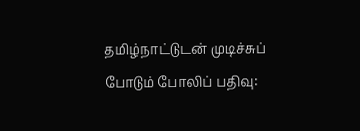தமிழ்நாட்டுடன் முடிச்சுப் போடும் போலிப் பதிவு: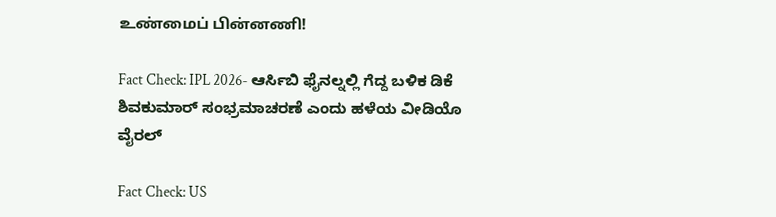உண்மைப் பின்னணி!

Fact Check: IPL 2026- ಆರ್ಸಿಬಿ ಫೈನಲ್ನಲ್ಲಿ ಗೆದ್ದ ಬಳಿಕ ಡಿಕೆ ಶಿವಕುಮಾರ್ ಸಂಭ್ರಮಾಚರಣೆ ಎಂದು ಹಳೆಯ ವೀಡಿಯೊ ವೈರಲ್

Fact Check: US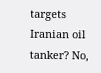targets Iranian oil tanker? No,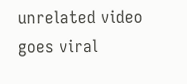unrelated video goes viral